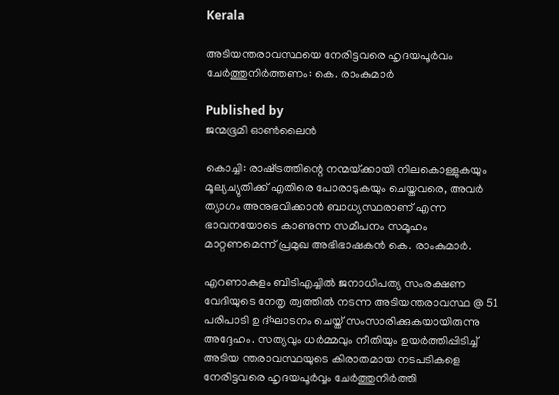Kerala

അടിയന്തരാവസ്ഥയെ നേരിട്ടവരെ ഹൃദയപൂര്‍വം ചേര്‍ത്തുനിര്‍ത്തണം: കെ. രാംകുമാര്‍

Published by
ജന്മഭൂമി ഓണ്‍ലൈന്‍

കൊച്ചി: രാഷ്‌ട്രത്തിന്റെ നന്മയ്‌ക്കായി നിലകൊള്ളുകയും മൂല്യച്യുതിക്ക് എതിരെ പോരാടുകയും ചെയ്തവരെ, അവര്‍ ത്യാഗം അനുഭവിക്കാന്‍ ബാധ്യസ്ഥരാണ് എന്ന ഭാവനയോടെ കാണുന്ന സമീപനം സമൂഹം മാറ്റണമെന്ന് പ്രമുഖ അഭിഭാഷകന്‍ കെ. രാംകുമാര്‍.

എറണാകുളം ബിടിഎച്ചില്‍ ജനാധിപത്യ സംരക്ഷണ വേദിയുടെ നേതൃ ത്വത്തില്‍ നടന്ന അടിയന്തരാവസ്ഥ @ 51 പരിപാടി ഉ ദ്ഘാടനം ചെയ്ത് സംസാരിക്കുകയായിരുന്നു അദ്ദേഹം. സത്യവും ധര്‍മ്മവും നീതിയും ഉയര്‍ത്തിപ്പിടിച്ച് അടിയ ന്തരാവസ്ഥയുടെ കിരാതമായ നടപടികളെ നേരിട്ടവരെ ഹൃദയപൂര്‍വ്വം ചേര്‍ത്തുനിര്‍ത്തി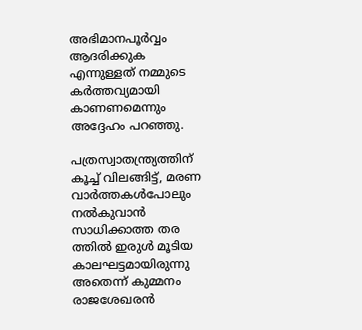അഭിമാനപൂര്‍വ്വം ആദരിക്കുക എന്നുള്ളത് നമ്മുടെ കര്‍ത്തവ്യമായി കാണണമെന്നും അദ്ദേഹം പറഞ്ഞു.

പത്രസ്വാതന്ത്ര്യത്തിന് കൂച്ച് വിലങ്ങിട്ട്, മരണ വാര്‍ത്തകള്‍പോലും നല്‍കുവാന്‍ സാധിക്കാത്ത തര ത്തില്‍ ഇരുള്‍ മൂടിയ കാലഘട്ടമായിരുന്നു അതെന്ന് കുമ്മനം രാജശേഖരന്‍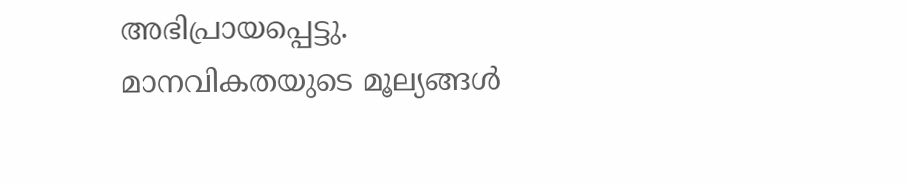അഭിപ്രായപ്പെട്ടു. മാനവികതയുടെ മൂല്യങ്ങള്‍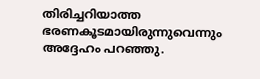തിരിച്ചറിയാത്ത ഭരണകൂടമായിരുന്നുവെന്നും അദ്ദേഹം പറഞ്ഞു.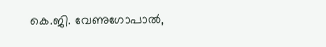കെ.ജി. വേണുഗോപാല്‍,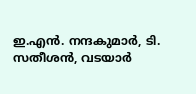ഇ.എന്‍. നന്ദകുമാര്‍, ടി. സതീശന്‍, വടയാര്‍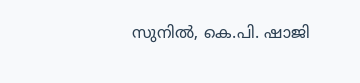സുനില്‍, കെ.പി. ഷാജി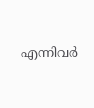എന്നിവര്‍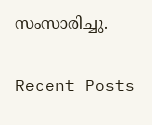സംസാരിച്ചു.

Recent Posts